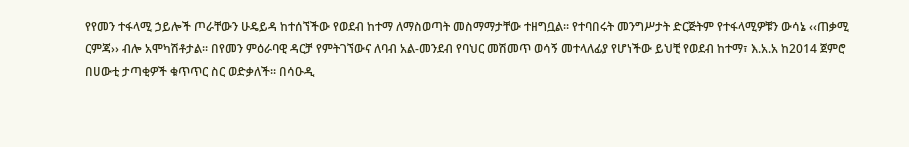የየመን ተፋላሚ ኃይሎች ጦራቸውን ሁዴይዳ ከተሰኘችው የወደብ ከተማ ለማስወጣት መስማማታቸው ተዘግቧል፡፡ የተባበሩት መንግሥታት ድርጅትም የተፋላሚዎቹን ውሳኔ ‹‹ጠቃሚ ርምጃ›› ብሎ አሞካሽቶታል፡፡ በየመን ምዕራባዊ ዳርቻ የምትገኘውና ለባብ አል-መንደብ የባህር መሽመጥ ወሳኝ መተላለፊያ የሆነችው ይህቺ የወደብ ከተማ፣ እ.አ.አ ከ2014 ጀምሮ በሀውቲ ታጣቂዎች ቁጥጥር ስር ወድቃለች፡፡ በሳዑዲ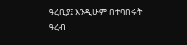ዓረቢያ፤ እንዲሁም በተባበሩት ዓረብ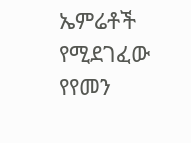ኤምሬቶች የሚደገፈው የየመን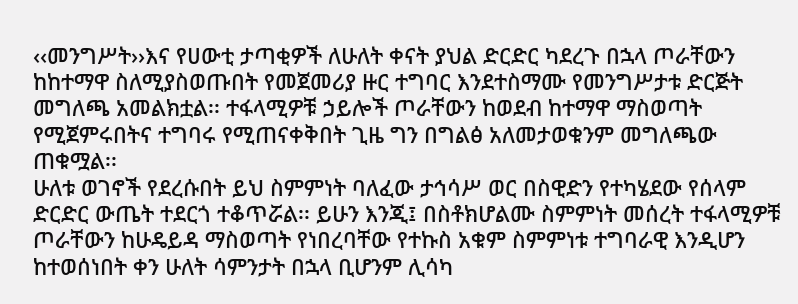‹‹መንግሥት››እና የሀውቲ ታጣቂዎች ለሁለት ቀናት ያህል ድርድር ካደረጉ በኋላ ጦራቸውን ከከተማዋ ስለሚያስወጡበት የመጀመሪያ ዙር ተግባር እንደተስማሙ የመንግሥታቱ ድርጅት መግለጫ አመልክቷል፡፡ ተፋላሚዎቹ ኃይሎች ጦራቸውን ከወደብ ከተማዋ ማስወጣት የሚጀምሩበትና ተግባሩ የሚጠናቀቅበት ጊዜ ግን በግልፅ አለመታወቁንም መግለጫው ጠቁሟል፡፡
ሁለቱ ወገኖች የደረሱበት ይህ ስምምነት ባለፈው ታኅሳሥ ወር በስዊድን የተካሄደው የሰላም ድርድር ውጤት ተደርጎ ተቆጥሯል፡፡ ይሁን እንጂ፤ በስቶክሆልሙ ስምምነት መሰረት ተፋላሚዎቹ ጦራቸውን ከሁዴይዳ ማስወጣት የነበረባቸው የተኩስ አቁም ስምምነቱ ተግባራዊ እንዲሆን ከተወሰነበት ቀን ሁለት ሳምንታት በኋላ ቢሆንም ሊሳካ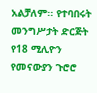አልቻለም፡፡ የተባበሩት መንግሥታት ድርጅት የ18 ሚሊዮን የመናውያን ጉሮሮ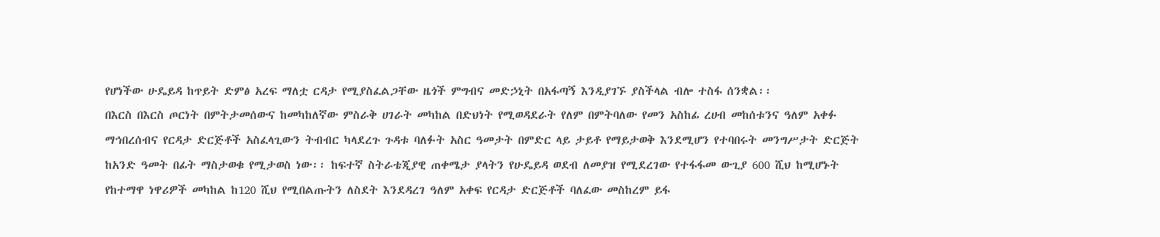የሆነችው ሁዴይዳ ከጥይት ድምፅ አረፍ ማለቷ ርዳታ የሚያስፈልጋቸው ዜጎች ምግብና መድኃኒት በአፋጣኝ እንዲያገኙ ያስችላል ብሎ ተስፋ ሰንቋል፡፡
በእርስ በእርስ ጦርነት በምትታመሰውና ከመካከለኛው ምስራቅ ሀገራት መካከል በድህነት የሚወዳደራት የለም በምትባለው የመን አስከፊ ረሀብ መከሰቱንና ዓለም አቀፉ ማኅበረሰብና የርዳታ ድርጅቶች አስፈላጊውን ትብብር ካላደረጉ ጉዳቱ ባለፉት አስር ዓመታት በምድር ላይ ታይቶ የማይታወቅ እንደሚሆን የተባበሩት መንግሥታት ድርጅት ከአንድ ዓመት በፊት ማስታወቁ የሚታወስ ነው፡፡ ከፍተኛ ስትራቴጂያዊ ጠቀሜታ ያላትን የሁዴይዳ ወደብ ለመያዝ የሚደረገው የተፋፋመ ውጊያ 600 ሺህ ከሚሆኑት የከተማዋ ነዋሪዎች መካከል ከ120 ሺህ የሚበልጡትን ለስደት እንደዳረገ ዓለም አቀፍ የርዳታ ድርጅቶች ባለፈው መስከረም ይፋ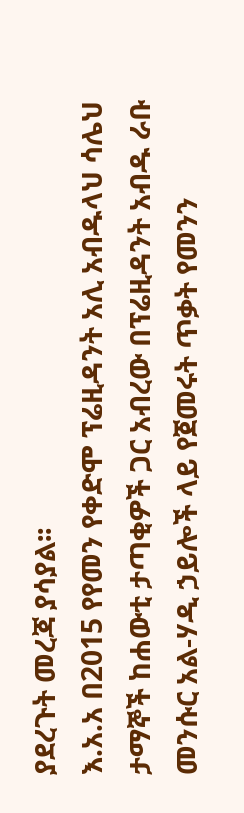ያደረጉት መረጃ ያሳያል፡፡
እ.አ.አ በ2015 የየመን የቀድሞ ፕሬዚዳንት አሊ አብዱላህ ሳሌህ ታማኞች ከሐውቲ ታጣቂዎች ጋር አብረው በፕሬዚዳንት አብዱ ራቡ መንሱር አል-ሃዲ ኃይሎች ላይ የጀመሩት ጥቃት የመንን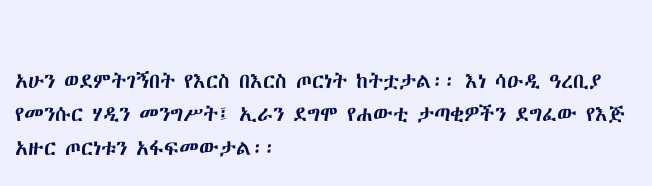አሁን ወደምትገኝበት የእርስ በእርስ ጦርነት ከትቷታል፡፡ እነ ሳዑዲ ዓረቢያ የመንሱር ሃዲን መንግሥት፤ ኢራን ደግሞ የሐውቲ ታጣቂዎችን ደግፈው የእጅ አዙር ጦርነቱን አፋፍመውታል፡፡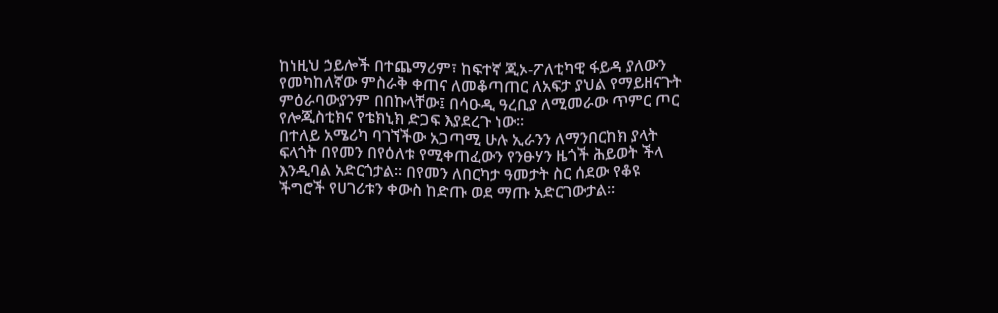ከነዚህ ኃይሎች በተጨማሪም፣ ከፍተኛ ጂኦ-ፖለቲካዊ ፋይዳ ያለውን የመካከለኛው ምስራቅ ቀጠና ለመቆጣጠር ለአፍታ ያህል የማይዘናጉት ምዕራባውያንም በበኩላቸው፤ በሳዑዲ ዓረቢያ ለሚመራው ጥምር ጦር የሎጂስቲክና የቴክኒክ ድጋፍ እያደረጉ ነው፡፡
በተለይ አሜሪካ ባገኘችው አጋጣሚ ሁሉ ኢራንን ለማንበርከክ ያላት ፍላጎት በየመን በየዕለቱ የሚቀጠፈውን የንፁሃን ዜጎች ሕይወት ችላ እንዲባል አድርጎታል፡፡ በየመን ለበርካታ ዓመታት ስር ሰደው የቆዩ ችግሮች የሀገሪቱን ቀውስ ከድጡ ወደ ማጡ አድርገውታል፡፡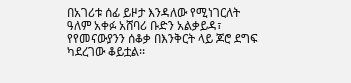በአገሪቱ ሰፊ ይዞታ እንዳለው የሚነገርለት ዓለም አቀፉ አሸባሪ ቡድን አልቃይዳ፣ የየመናውያንን ሰቆቃ በእንቅርት ላይ ጆሮ ደግፍ ካደረገው ቆይቷል፡፡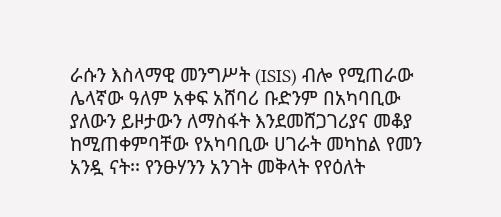ራሱን እስላማዊ መንግሥት (ISIS) ብሎ የሚጠራው ሌላኛው ዓለም አቀፍ አሸባሪ ቡድንም በአካባቢው ያለውን ይዞታውን ለማስፋት እንደመሸጋገሪያና መቆያ ከሚጠቀምባቸው የአካባቢው ሀገራት መካከል የመን አንዷ ናት፡፡ የንፁሃንን አንገት መቅላት የየዕለት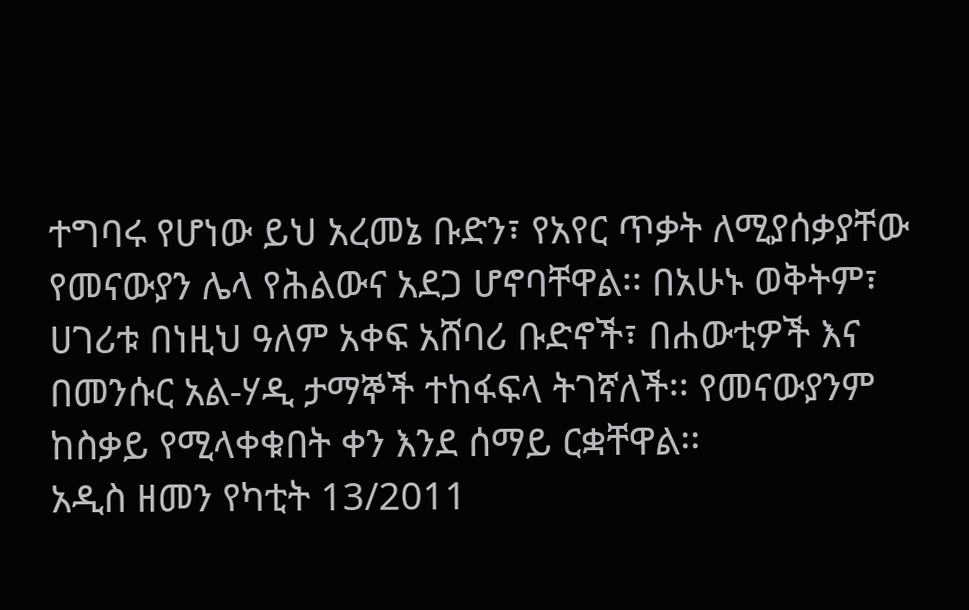ተግባሩ የሆነው ይህ አረመኔ ቡድን፣ የአየር ጥቃት ለሚያሰቃያቸው የመናውያን ሌላ የሕልውና አደጋ ሆኖባቸዋል፡፡ በአሁኑ ወቅትም፣ ሀገሪቱ በነዚህ ዓለም አቀፍ አሸባሪ ቡድኖች፣ በሐውቲዎች እና በመንሱር አል-ሃዲ ታማኞች ተከፋፍላ ትገኛለች፡፡ የመናውያንም ከስቃይ የሚላቀቁበት ቀን እንደ ሰማይ ርቋቸዋል፡፡
አዲስ ዘመን የካቲት 13/2011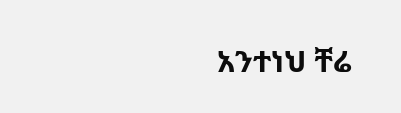አንተነህ ቸሬ